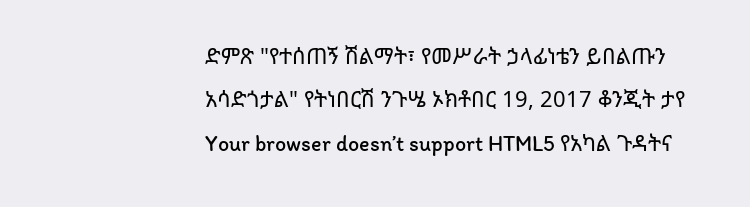ድምጽ "የተሰጠኝ ሽልማት፣ የመሥራት ኃላፊነቴን ይበልጡን አሳድጎታል" የትነበርሽ ንጉሤ ኦክቶበር 19, 2017 ቆንጂት ታየ Your browser doesn’t support HTML5 የአካል ጉዳትና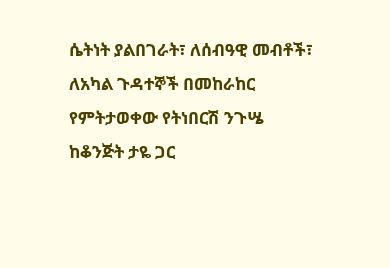ሴትነት ያልበገራት፣ ለሰብዓዊ መብቶች፣ ለአካል ጉዳተኞች በመከራከር የምትታወቀው የትነበርሽ ንጉሤ ከቆንጅት ታዬ ጋር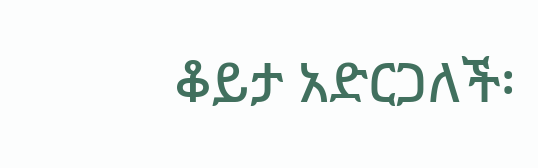ቆይታ አድርጋለች፡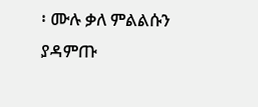፡ ሙሉ ቃለ ምልልሱን ያዳምጡ